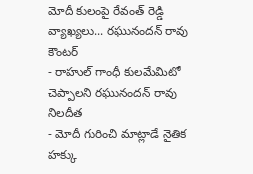మోదీ కులంపై రేవంత్ రెడ్డి వ్యాఖ్యలు... రఘునందన్ రావు కౌంటర్
- రాహుల్ గాంధీ కులమేమిటో చెప్పాలని రఘునందన్ రావు నిలదీత
- మోదీ గురించి మాట్లాడే నైతిక హక్కు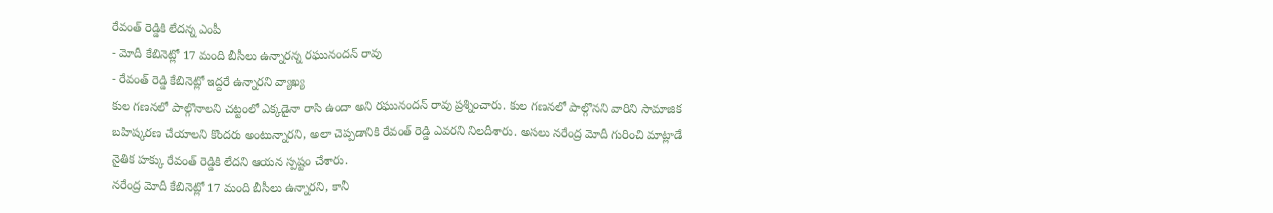రేవంత్ రెడ్డికి లేదన్న ఎంపీ
- మోదీ కేబినెట్లో 17 మంది బీసీలు ఉన్నారన్న రఘునందన్ రావు
- రేవంత్ రెడ్డి కేబినెట్లో ఇద్దరే ఉన్నారని వ్యాఖ్య
కుల గణనలో పాల్గొనాలని చట్టంలో ఎక్కడైనా రాసి ఉందా అని రఘునందన్ రావు ప్రశ్నించారు. కుల గణనలో పాల్గొనని వారిని సామాజిక బహిష్కరణ చేయాలని కొందరు అంటున్నారని, అలా చెప్పడానికి రేవంత్ రెడ్డి ఎవరని నిలదీశారు. అసలు నరేంద్ర మోదీ గురించి మాట్లాడే నైతిక హక్కు రేవంత్ రెడ్డికి లేదని ఆయన స్పష్టం చేశారు.
నరేంద్ర మోదీ కేబినెట్లో 17 మంది బీసీలు ఉన్నారని, కానీ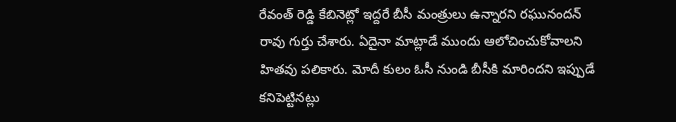రేవంత్ రెడ్డి కేబినెట్లో ఇద్దరే బీసీ మంత్రులు ఉన్నారని రఘునందన్ రావు గుర్తు చేశారు. ఏదైనా మాట్లాడే ముందు ఆలోచించుకోవాలని హితవు పలికారు. మోదీ కులం ఓసీ నుండి బీసీకి మారిందని ఇప్పుడే కనిపెట్టినట్లు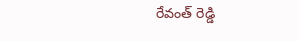రేవంత్ రెడ్డి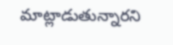మాట్లాడుతున్నారని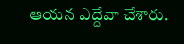ఆయన ఎద్దేవా చేశారు.